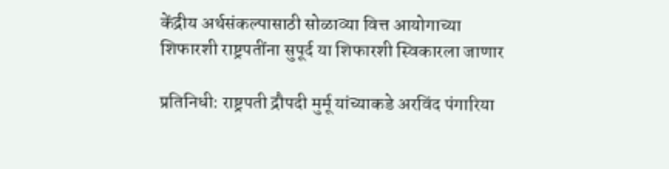केंद्रीय अर्थसंकल्पासाठी सोळाव्या वित्त आयोगाच्या शिफारशी राष्ट्रपतींना सुपूर्द या शिफारशी स्विकारला जाणार

प्रतिनिधी: राष्ट्रपती द्रौपदी मुर्मू यांच्याकडे अरविंद पंगारिया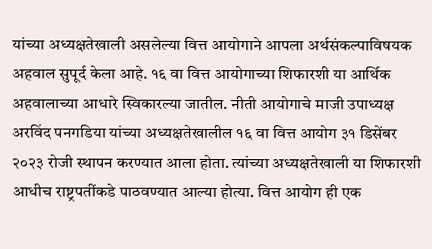यांच्या अध्यक्षतेखाली असलेल्या वित्त आयोगाने आपला अर्थसंकल्पाविषयक अहवाल सुपूर्द केला आहे. १६ वा वित्त आयोगाच्या शिफारशी या आर्थिक अहवालाच्या आधारे स्विकारल्या जातील. नीती आयोगाचे माजी उपाध्यक्ष अरविंद पनगडिया यांच्या अध्यक्षतेखालील १६ वा वित्त आयोग ३१ डिसेंबर २०२३ रोजी स्थापन करण्यात आला होता. त्यांच्या अध्यक्षतेखाली या शिफारशी आधीच राष्ट्रपतींकडे पाठवण्यात आल्या होत्या. वित्त आयोग ही एक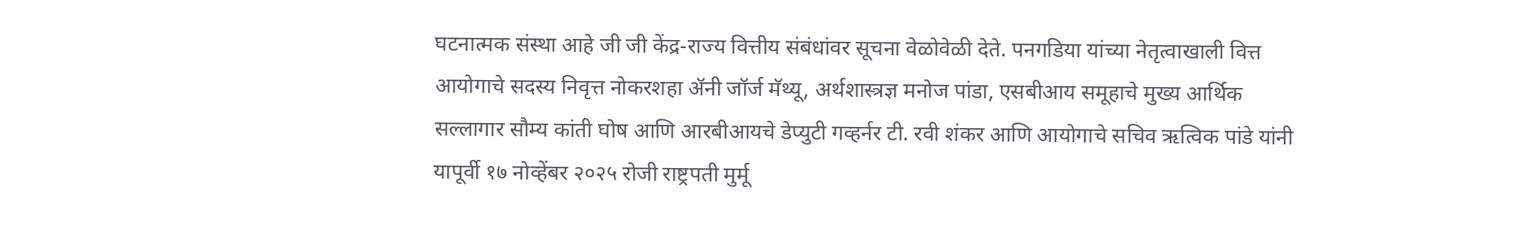घटनात्मक संस्था आहे जी जी केंद्र-राज्य वित्तीय संबंधांवर सूचना वेळोवेळी देते. पनगडिया यांच्या नेतृत्वाखाली वित्त आयोगाचे सदस्य निवृत्त नोकरशहा ॲनी जॉर्ज मॅथ्यू, अर्थशास्त्रज्ञ मनोज पांडा, एसबीआय समूहाचे मुख्य आर्थिक सल्लागार सौम्य कांती घोष आणि आरबीआयचे डेप्युटी गव्हर्नर टी. रवी शंकर आणि आयोगाचे सचिव ऋत्विक पांडे यांनी यापूर्वी १७ नोव्हेंबर २०२५ रोजी राष्ट्रपती मुर्मू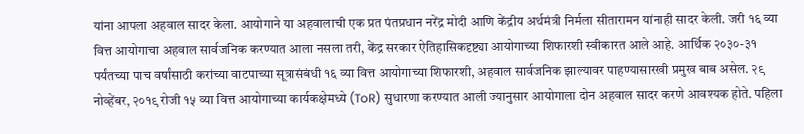यांना आपला अहवाल सादर केला. आयोगाने या अहवालाची एक प्रत पंतप्रधान नरेंद्र मोदी आणि केंद्रीय अर्थमंत्री निर्मला सीतारामन यांनाही सादर केली. जरी १६ व्या वित्त आयोगाचा अहवाल सार्वजनिक करण्यात आला नसला तरी, केंद्र सरकार ऐतिहासिकदृष्ट्या आयोगाच्या शिफारशी स्वीकारत आले आहे. आर्थिक २०३०-३१ पर्यंतच्या पाच वर्षांसाठी करांच्या वाटपाच्या सूत्रासंबंधी १६ व्या वित्त आयोगाच्या शिफारशी, अहवाल सार्वजनिक झाल्यावर पाहण्यासारखी प्रमुख बाब असेल. २९ नोव्हेंबर, २०१९ रोजी १५ व्या वित्त आयोगाच्या कार्यकक्षेमध्ये (ToR) सुधारणा करण्यात आली ज्यानुसार आयोगाला दोन अहवाल सादर करणे आवश्यक होते. पहिला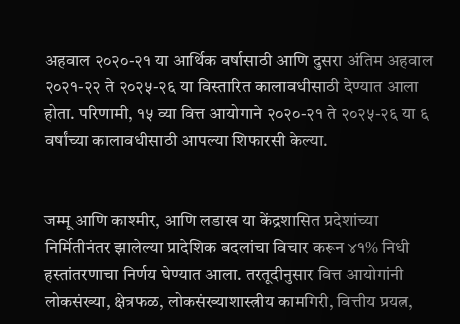अहवाल २०२०-२१ या आर्थिक वर्षासाठी आणि दुसरा अंतिम अहवाल २०२१-२२ ते २०२५-२६ या विस्तारित कालावधीसाठी देण्यात आला होता. परिणामी, १५ व्या वित्त आयोगाने २०२०-२१ ते २०२५-२६ या ६ वर्षांच्या कालावधीसाठी आपल्या शिफारसी केल्या.


जम्मू आणि काश्मीर, आणि लडाख या केंद्रशासित प्रदेशांच्या निर्मितीनंतर झालेल्या प्रादेशिक बदलांचा विचार करून ४१% निधी हस्तांतरणाचा निर्णय घेण्यात आला. तरतूदीनुसार वित्त आयोगांनी लोकसंख्या, क्षेत्रफळ, लोकसंख्याशास्त्रीय कामगिरी, वित्तीय प्रयत्न,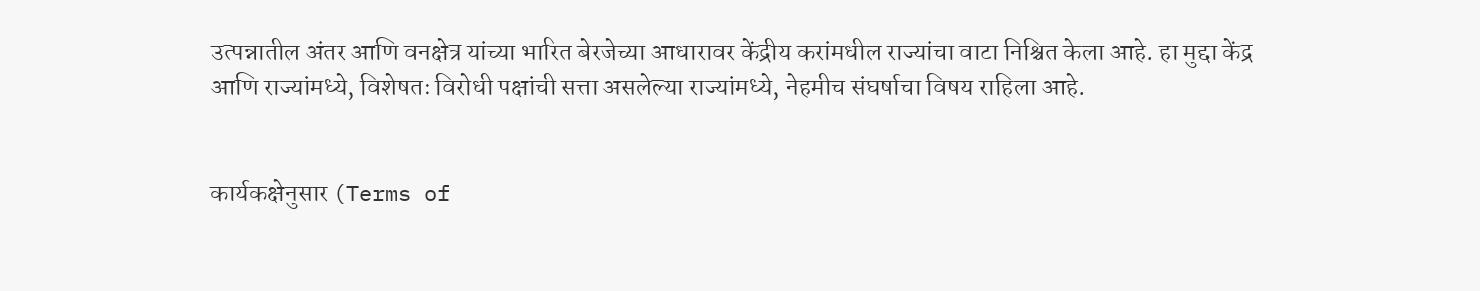उत्पन्नातील अंतर आणि वनक्षेत्र यांच्या भारित बेरजेच्या आधारावर केंद्रीय करांमधील राज्यांचा वाटा निश्चित केला आहे. हा मुद्दा केंद्र आणि राज्यांमध्ये, विशेषतः विरोधी पक्षांची सत्ता असलेल्या राज्यांमध्ये, नेहमीच संघर्षाचा विषय राहिला आहे.


कार्यकक्षेनुसार (Terms of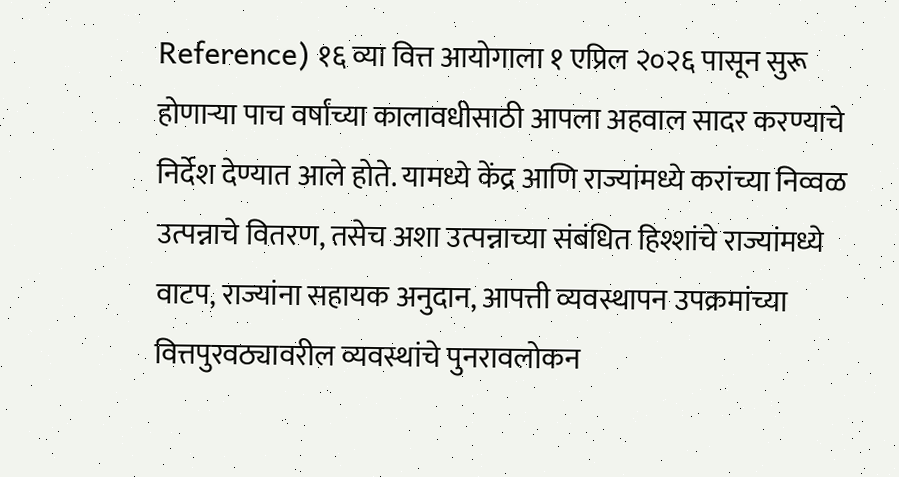Reference) १६ व्या वित्त आयोगाला १ एप्रिल २०२६ पासून सुरू होणाऱ्या पाच वर्षांच्या कालावधीसाठी आपला अहवाल सादर करण्याचे निर्देश देण्यात आले होते. यामध्ये केंद्र आणि राज्यांमध्ये करांच्या निव्वळ उत्पन्नाचे वितरण, तसेच अशा उत्पन्नाच्या संबंधित हिश्शांचे राज्यांमध्ये वाटप, राज्यांना सहायक अनुदान, आपत्ती व्यवस्थापन उपक्रमांच्या वित्तपुरवठ्यावरील व्यवस्थांचे पुनरावलोकन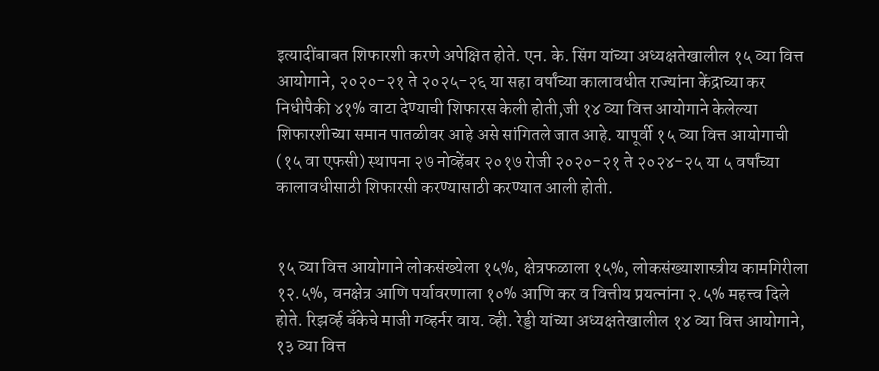इत्यादींबाबत शिफारशी करणे अपेक्षित होते. एन. के. सिंग यांच्या अध्यक्षतेखालील १५ व्या वित्त आयोगाने, २०२०-२१ ते २०२५-२६ या सहा वर्षांच्या कालावधीत राज्यांना केंद्राच्या कर निधीपैकी ४१% वाटा देण्याची शिफारस केली होती,जी १४ व्या वित्त आयोगाने केलेल्या शिफारशीच्या समान पातळीवर आहे असे सांगितले जात आहे. यापूर्वी १५ व्या वित्त आयोगाची (१५ वा एफसी) स्थापना २७ नोव्हेंबर २०१७ रोजी २०२०-२१ ते २०२४-२५ या ५ वर्षांच्या कालावधीसाठी शिफारसी करण्यासाठी करण्यात आली होती.


१५ व्या वित्त आयोगाने लोकसंख्येला १५%, क्षेत्रफळाला १५%, लोकसंख्याशास्त्रीय कामगिरीला १२.५%, वनक्षेत्र आणि पर्यावरणाला १०% आणि कर व वित्तीय प्रयत्नांना २.५% महत्त्व दिले होते. रिझर्व्ह बँकेचे माजी गव्हर्नर वाय. व्ही. रेड्डी यांच्या अध्यक्षतेखालील १४ व्या वित्त आयोगाने, १३ व्या वित्त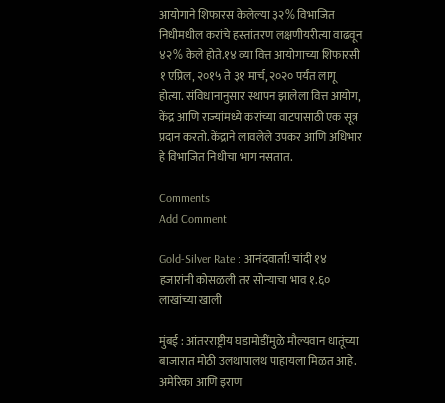आयोगाने शिफारस केलेल्या ३२% विभाजित निधीमधील करांचे हस्तांतरण लक्षणीयरीत्या वाढवून ४२% केले होते.१४ व्या वित्त आयोगाच्या शिफारसी १ एप्रिल, २०१५ ते ३१ मार्च, २०२० पर्यंत लागू होत्या. संविधानानुसार स्थापन झालेला वित्त आयोग, केंद्र आणि राज्यांमध्ये करांच्या वाटपासाठी एक सूत्र प्रदान करतो. केंद्राने लावलेले उपकर आणि अधिभार हे विभाजित निधीचा भाग नसतात.

Comments
Add Comment

Gold-Silver Rate : आनंदवार्ता! चांदी १४ हजारांनी कोसळली तर सोन्याचा भाव १.६० लाखांच्या खाली

मुंबई : आंतरराष्ट्रीय घडामोडींमुळे मौल्यवान धातूंच्या बाजारात मोठी उलथापालथ पाहायला मिळत आहे. अमेरिका आणि इराण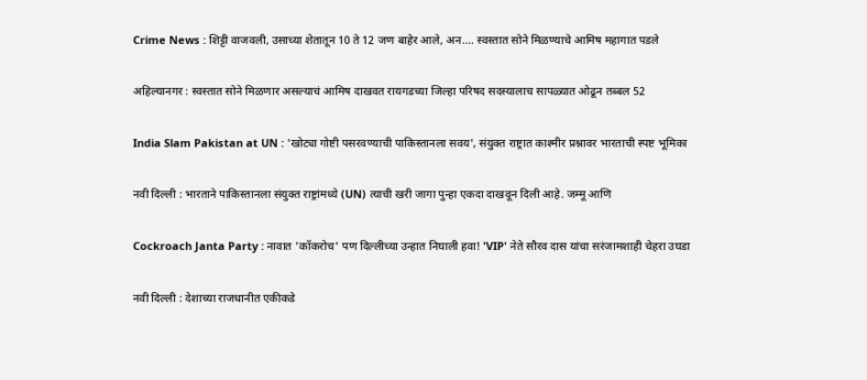Crime News : शिट्टी वाजवली, उसाच्या शेतातून 10 ते 12 जण बाहेर आले, अन.... स्वस्तात सोने मिळण्याचे आमिष महागात पडले

अहिल्यानगर : स्वस्तात सोने मिळणार असल्याचं आमिष दाखवत रायगडच्या जिल्हा परिषद सदस्यालाच सापळ्यात ओढून तब्बल 52

India Slam Pakistan at UN : 'खोट्या गोष्टी पसरवण्याची पाकिस्तानला सवय', संयुक्त राष्ट्रात काश्मीर प्रश्नावर भारताची स्पष्ट भूमिका

नवी दिल्ली : भारताने पाकिस्तानला संयुक्त राष्ट्रांमध्ये (UN) त्याची खरी जागा पुन्हा एकदा दाखवून दिली आहे. जम्मू आणि

Cockroach Janta Party : नावात 'कॉकरोच' पण दिल्लीच्या उन्हात निघाली हवा! 'VIP' नेते सौरव दास यांचा सरंजामशाही चेहरा उघडा

नवी दिल्ली : देशाच्या राजधानीत एकीकडे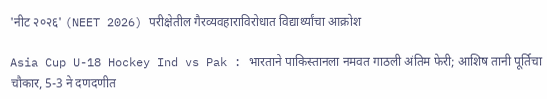'नीट २०२६' (NEET 2026) परीक्षेतील गैरव्यवहाराविरोधात विद्यार्थ्यांचा आक्रोश

Asia Cup U-18 Hockey Ind vs Pak : भारताने पाकिस्तानला नमवत गाठली अंतिम फेरी; आशिष तानी पूर्तिचा चौकार, 5-3 ने दणदणीत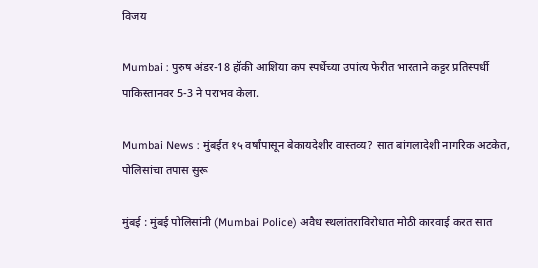विजय

Mumbai : पुरुष अंडर-18 हॉकी आशिया कप स्पर्धेच्या उपांत्य फेरीत भारताने कट्टर प्रतिस्पर्धी पाकिस्तानवर 5-3 ने पराभव केला.

Mumbai News : मुंबईत १५ वर्षांपासून बेकायदेशीर वास्तव्य? सात बांगलादेशी नागरिक अटकेत, पोलिसांचा तपास सुरू

मुंबई : मुंबई पोलिसांनी (Mumbai Police) अवैध स्थलांतराविरोधात मोठी कारवाई करत सात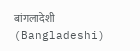बांगलादेशी (Bangladeshi)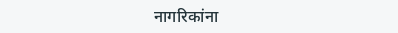नागरिकांना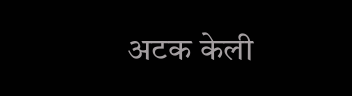अटक केली